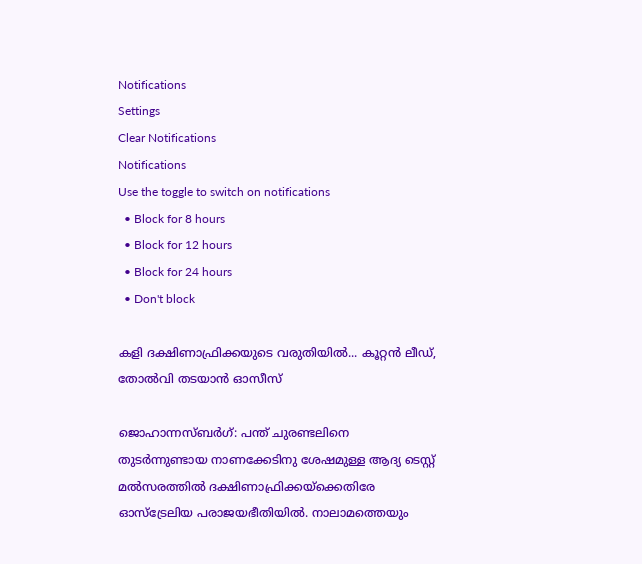Notifications
Settings
Clear Notifications
Notifications
Use the toggle to switch on notifications
  • Block for 8 hours
  • Block for 12 hours
  • Block for 24 hours
  • Don't block

കളി ദക്ഷിണാഫ്രിക്കയുടെ വരുതിയില്‍... കൂറ്റന്‍ ലീഡ്, തോല്‍വി തടയാന്‍ ഓസീസ്

ജൊഹാന്നസ്ബര്‍ഗ്: പന്ത് ചുരണ്ടലിനെ തുടര്‍ന്നുണ്ടായ നാണക്കേടിനു ശേഷമുള്ള ആദ്യ ടെസ്റ്റ് മല്‍സരത്തില്‍ ദക്ഷിണാഫ്രിക്കയ്‌ക്കെതിരേ ഓസ്‌ട്രേലിയ പരാജയഭീതിയില്‍. നാലാമത്തെയും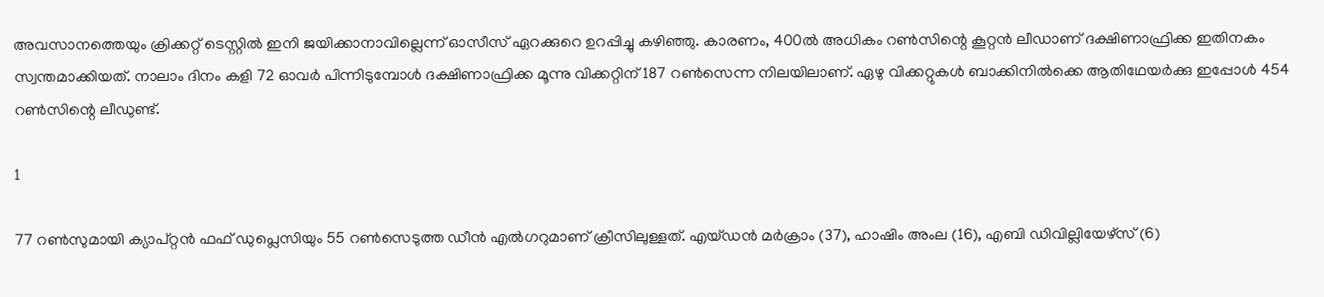അവസാനത്തെയും ക്രിക്കറ്റ് ടെസ്റ്റില്‍ ഇനി ജയിക്കാനാവില്ലെന്ന് ഓസീസ് ഏറക്കുറെ ഉറപ്പിച്ചു കഴിഞ്ഞു. കാരണം, 400ല്‍ അധികം റണ്‍സിന്റെ കൂറ്റന്‍ ലീഡാണ് ദക്ഷിണാഫ്രിക്ക ഇതിനകം സ്വന്തമാക്കിയത്. നാലാം ദിനം കളി 72 ഓവര്‍ പിന്നിടുമ്പോള്‍ ദക്ഷിണാഫ്രിക്ക മൂന്നു വിക്കറ്റിന് 187 റണ്‍സെന്ന നിലയിലാണ്. ഏഴു വിക്കറ്റുകള്‍ ബാക്കിനില്‍ക്കെ ആതിഥേയര്‍ക്കു ഇപ്പോള്‍ 454 റണ്‍സിന്റെ ലീഡുണ്ട്.

1

77 റണ്‍സുമായി ക്യാപ്റ്റന്‍ ഫഫ് ഡുപ്ലെസിയും 55 റണ്‍സെടുത്ത ഡീന്‍ എല്‍ഗറുമാണ് ക്രീസിലുള്ളത്. എയ്ഡന്‍ മര്‍ക്രാം (37), ഹാഷിം അംല (16), എബി ഡിവില്ലിയേഴ്‌സ് (6)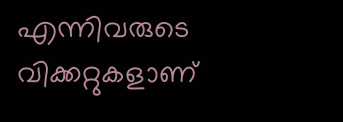എന്നിവരുടെ വിക്കറ്റുകളാണ്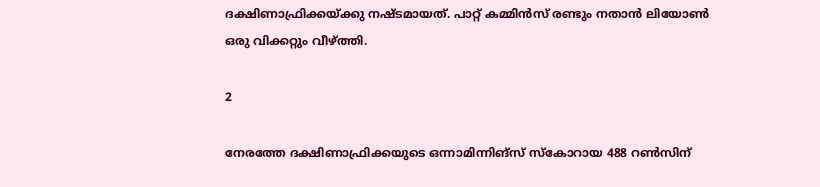ദക്ഷിണാഫ്രിക്കയ്ക്കു നഷ്ടമായത്. പാറ്റ് കമ്മിന്‍സ് രണ്ടും നതാന്‍ ലിയോണ്‍ ഒരു വിക്കറ്റും വീഴ്ത്തി.

2

നേരത്തേ ദക്ഷിണാഫ്രിക്കയുടെ ഒന്നാമിന്നിങ്‌സ് സ്‌കോറായ 488 റണ്‍സിന്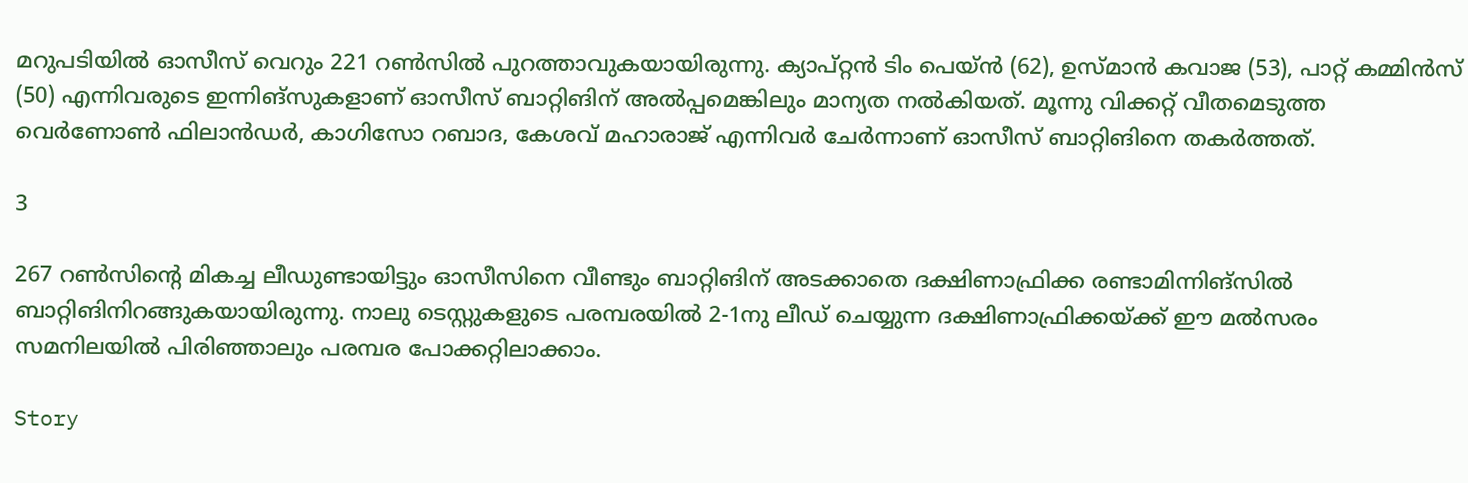മറുപടിയില്‍ ഓസീസ് വെറും 221 റണ്‍സില്‍ പുറത്താവുകയായിരുന്നു. ക്യാപ്റ്റന്‍ ടിം പെയ്ന്‍ (62), ഉസ്മാന്‍ കവാജ (53), പാറ്റ് കമ്മിന്‍സ് (50) എന്നിവരുടെ ഇന്നിങ്‌സുകളാണ് ഓസീസ് ബാറ്റിങിന് അല്‍പ്പമെങ്കിലും മാന്യത നല്‍കിയത്. മൂന്നു വിക്കറ്റ് വീതമെടുത്ത വെര്‍ണോണ്‍ ഫിലാന്‍ഡര്‍, കാഗിസോ റബാദ, കേശവ് മഹാരാജ് എന്നിവര്‍ ചേര്‍ന്നാണ് ഓസീസ് ബാറ്റിങിനെ തകര്‍ത്തത്.

3

267 റണ്‍സിന്റെ മികച്ച ലീഡുണ്ടായിട്ടും ഓസീസിനെ വീണ്ടും ബാറ്റിങിന് അടക്കാതെ ദക്ഷിണാഫ്രിക്ക രണ്ടാമിന്നിങ്‌സില്‍ ബാറ്റിങിനിറങ്ങുകയായിരുന്നു. നാലു ടെസ്റ്റുകളുടെ പരമ്പരയില്‍ 2-1നു ലീഡ് ചെയ്യുന്ന ദക്ഷിണാഫ്രിക്കയ്ക്ക് ഈ മല്‍സരം സമനിലയില്‍ പിരിഞ്ഞാലും പരമ്പര പോക്കറ്റിലാക്കാം.

Story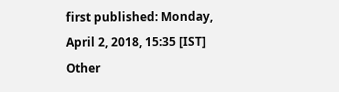first published: Monday, April 2, 2018, 15:35 [IST]
Other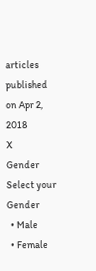articles published on Apr 2, 2018
X
Gender
Select your Gender
  • Male
  • Female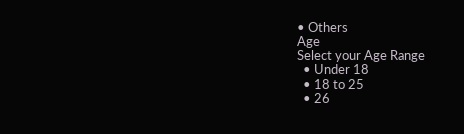• Others
Age
Select your Age Range
  • Under 18
  • 18 to 25
  • 26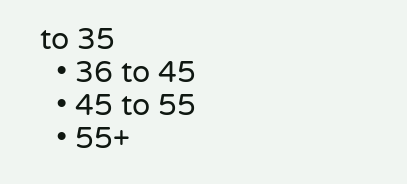to 35
  • 36 to 45
  • 45 to 55
  • 55+